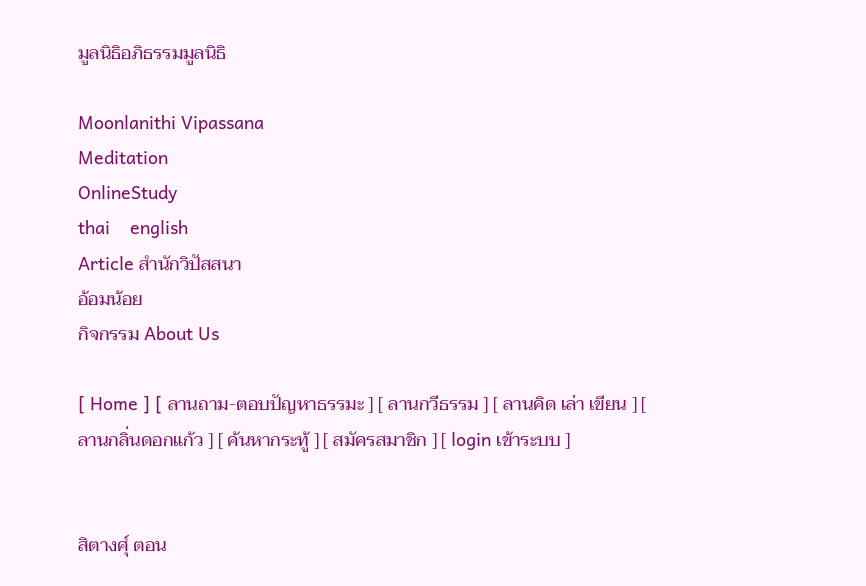มูลนิธิอภิธรรมมูลนิธิ

Moonlanithi Vipassana
Meditation
OnlineStudy
thai    english
Article สำนักวิปัสสนา
อ้อมน้อย
กิจกรรม About Us

[ Home ] [ ลานถาม-ตอบปัญหาธรรมะ ] [ ลานกวีธรรม ] [ ลานคิด เล่า เขียน ] [ ลานกลิ่นดอกแก้ว ] [ ค้นหากระทู้ ] [ สมัครสมาชิก ] [ login เข้าระบบ ]


สิตางศุ์ ตอน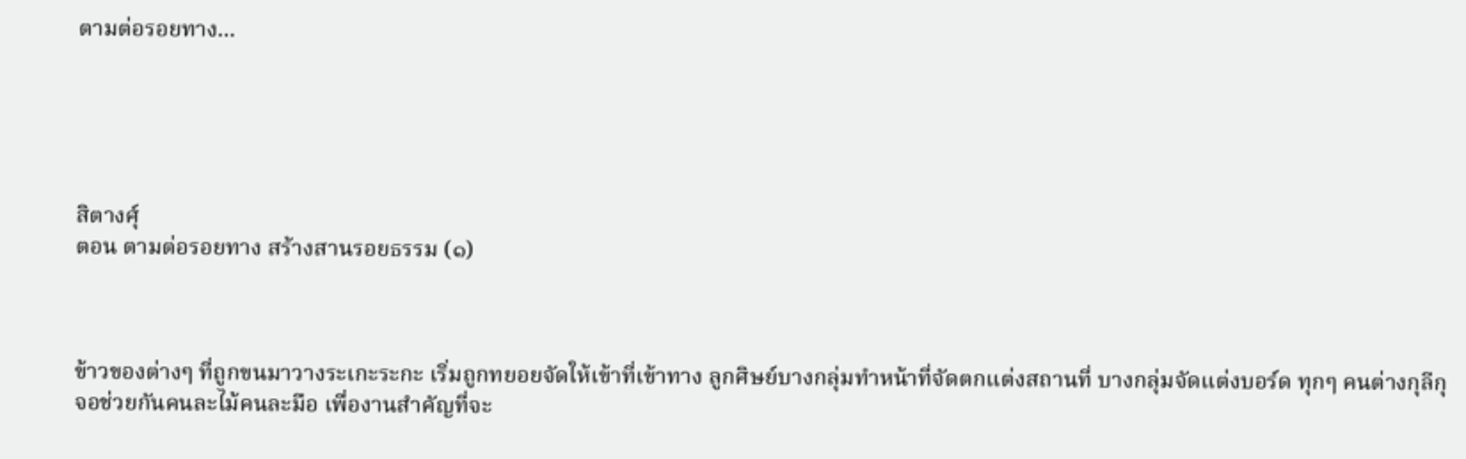ตามต่อรอยทาง...





สิตางศุ์
ตอน ตามต่อรอยทาง สร้างสานรอยธรรม (๑)



ข้าวของต่างๆ ที่ถูกขนมาวางระเกะระกะ เริ่มถูกทยอยจัดให้เข้าที่เข้าทาง ลูกศิษย์บางกลุ่มทำหน้าที่จัดตกแต่งสถานที่ บางกลุ่มจัดแต่งบอร์ด ทุกๆ คนต่างกุลีกุจอช่วยกันคนละไม้คนละมือ เพื่องานสำคัญที่จะ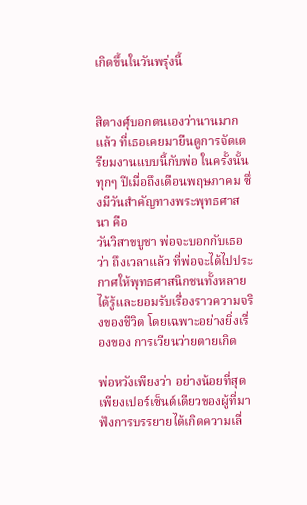เกิดขึ้นในวันพรุ่งนี้


สิตางศุ์บอกตนเองว่านานมากแล้ว ที่เธอเคยมายืนดูการจัดเตรียมงานแบบนี้กับพ่อ ในครั้งนั้น ทุกๆ ปีเมื่อถึงเดือนพฤษภาคม ซึ่งมีวันสำคัญทางพระพุทธศาสนา คือ
วันวิสาขบูชา พ่อจะบอกกับเธอว่า ถึงเวลาแล้ว ที่พ่อจะได้ไปประกาศให้พุทธศาสนิกชนทั้งหลายได้รู้และยอมรับเรื่องราวความจริงของชีวิต โดยเฉพาะอย่างยิ่งเรื่องของ การเวียนว่ายตายเกิด

พ่อหวังเพียงว่า อย่างน้อยที่สุด เพียงเปอร์เซ็นต์เดียวของผู้ที่มาฟังการบรรยายได้เกิดความเลื่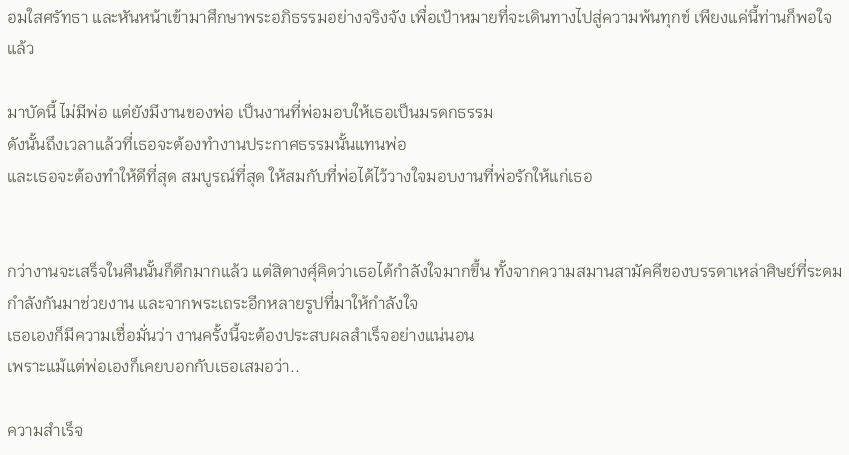อมใสศรัทธา และหันหน้าเข้ามาศึกษาพระอภิธรรมอย่างจริงจัง เพื่อเป้าหมายที่จะเดินทางไปสู่ความพ้นทุกข์ เพียงแค่นี้ท่านก็พอใจแล้ว

มาบัดนี้ ไม่มีพ่อ แต่ยังมีงานของพ่อ เป็นงานที่พ่อมอบให้เธอเป็นมรดกธรรม
ดังนั้นถึงเวลาแล้วที่เธอจะต้องทำงานประกาศธรรมนั้นแทนพ่อ
และเธอจะต้องทำให้ดีที่สุด สมบูรณ์ที่สุด ให้สมกับที่พ่อได้ไว้วางใจมอบงานที่พ่อรักให้แก่เธอ


กว่างานจะเสร็จในคืนนั้นก็ดึกมากแล้ว แต่สิตางศุ์คิดว่าเธอได้กำลังใจมากขึ้น ทั้งจากความสมานสามัคคีของบรรดาเหล่าศิษย์ที่ระดมกำลังกันมาช่วยงาน และจากพระเถระอีกหลายรูปที่มาให้กำลังใจ
เธอเองก็มีความเชื่อมั่นว่า งานครั้งนี้จะต้องประสบผลสำเร็จอย่างแน่นอน
เพราะแม้แต่พ่อเองก็เคยบอกกับเธอเสมอว่า..

ความสำเร็จ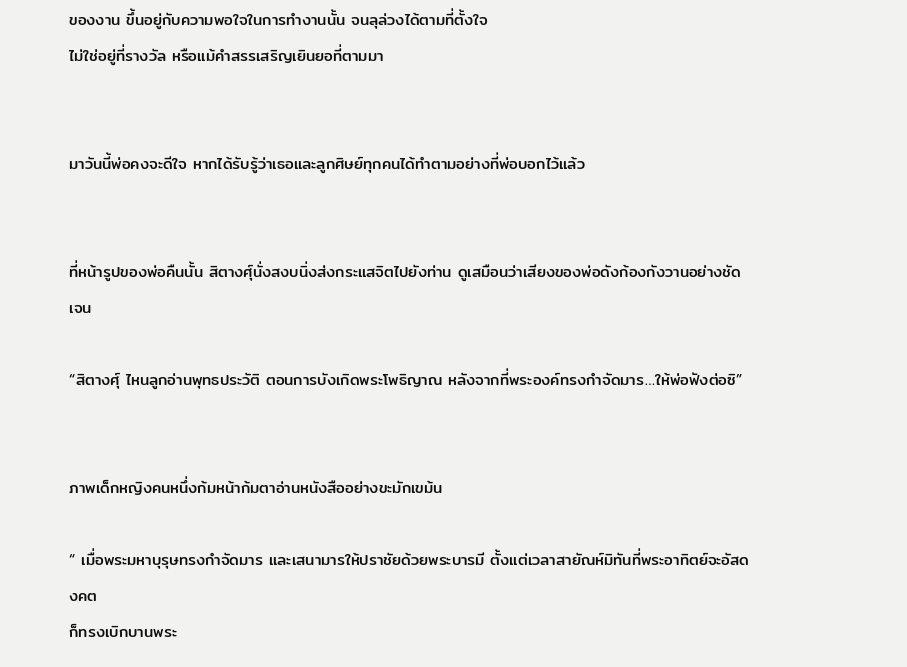ของงาน ขึ้นอยู่กับความพอใจในการทำงานนั้น จนลุล่วงได้ตามที่ตั้งใจ
ไม่ใช่อยู่ที่รางวัล หรือแม้คำสรรเสริญเยินยอที่ตามมา


มาวันนี้พ่อคงจะดีใจ หากได้รับรู้ว่าเธอและลูกศิษย์ทุกคนได้ทำตามอย่างที่พ่อบอกไว้แล้ว


ที่หน้ารูปของพ่อคืนนั้น สิตางศุ์นั่งสงบนิ่งส่งกระแสจิตไปยังท่าน ดูเสมือนว่าเสียงของพ่อดังก้องกังวานอย่างชัดเจน

“สิตางศุ์ ไหนลูกอ่านพุทธประวัติ ตอนการบังเกิดพระโพธิญาณ หลังจากที่พระองค์ทรงกำจัดมาร…ให้พ่อฟังต่อซิ”


ภาพเด็กหญิงคนหนึ่งก้มหน้าก้มตาอ่านหนังสืออย่างขะมักเขม้น

“ เมื่อพระมหาบุรุษทรงกำจัดมาร และเสนามารให้ปราชัยด้วยพระบารมี ตั้งแต่เวลาสายัณห์มิทันที่พระอาทิตย์จะอัสดงคต
ก็ทรงเบิกบานพระ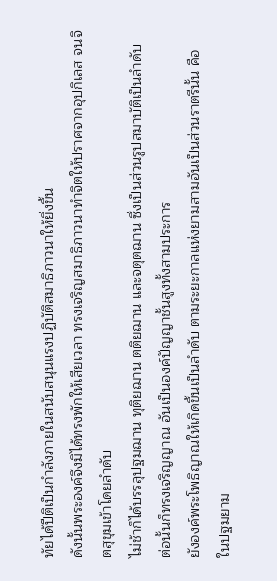ทัยได้ปีติเป็นกำลังภายในสนับสนุนแรงปฏิบัติสมาธิภาวนาให้ยิ่งขึ้น
ดังนั้นพระองค์จึงมิได้ทรงพักให้เสียเวลา ทรงเจริญสมาธิภาวนาทำจิตให้ปราศจากอุปกิเลส จนจิตสุขุมเข้าโดยลำดับ
ไม่ช้าก็ได้บรรลุปฐมฌาน ทุติยฌาน ตติยฌาน และจตุตฌาน ซึ่งเป็นส่วนรูปสมาบัติเป็นลำดับ
ต่อนั้นก็ทรงเจริญญาณ อันเป็นองค์ปัญญาชั้นสูงทั้งสามประการ
ยังองค์พระโพธิญาณให้เกิดขึ้นเป็นลำดับ ตามระยะกาลแห่งยามสามอันเป็นส่วนราตรีนั้น คือ
ในปฐมยาม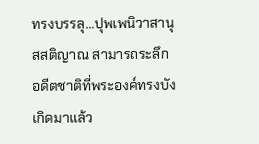ทรงบรรลุ…ปุพเพนิวาสานุสสติญาณ สามารถระลึกอดีตชาติที่พระองค์ทรงบังเกิดมาแล้ว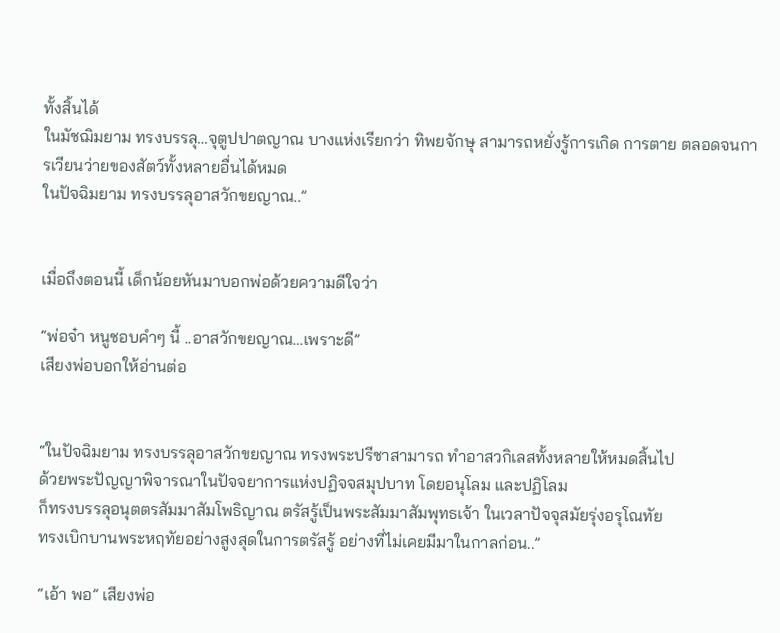ทั้งสิ้นได้
ในมัชฌิมยาม ทรงบรรลุ…จุตูปปาตญาณ บางแห่งเรียกว่า ทิพยจักษุ สามารถหยั่งรู้การเกิด การตาย ตลอดจนการเวียนว่ายของสัตว์ทั้งหลายอื่นได้หมด
ในปัจฉิมยาม ทรงบรรลุอาสวักขยญาณ..”


เมื่อถึงตอนนี้ เด็กน้อยหันมาบอกพ่อด้วยความดีใจว่า

“พ่อจ๋า หนูชอบคำๆ นี้ ..อาสวักขยญาณ…เพราะดี”
เสียงพ่อบอกให้อ่านต่อ


“ในปัจฉิมยาม ทรงบรรลุอาสวักขยญาณ ทรงพระปรีชาสามารถ ทำอาสวกิเลสทั้งหลายให้หมดสิ้นไป
ด้วยพระปัญญาพิจารณาในปัจจยาการแห่งปฏิจจสมุปบาท โดยอนุโลม และปฏิโลม
ก็ทรงบรรลุอนุตตรสัมมาสัมโพธิญาณ ตรัสรู้เป็นพระสัมมาสัมพุทธเจ้า ในเวลาปัจจุสมัยรุ่งอรุโณทัย
ทรงเบิกบานพระหฤทัยอย่างสูงสุดในการตรัสรู้ อย่างที่ไม่เคยมีมาในกาลก่อน..”

“เอ้า พอ” เสียงพ่อ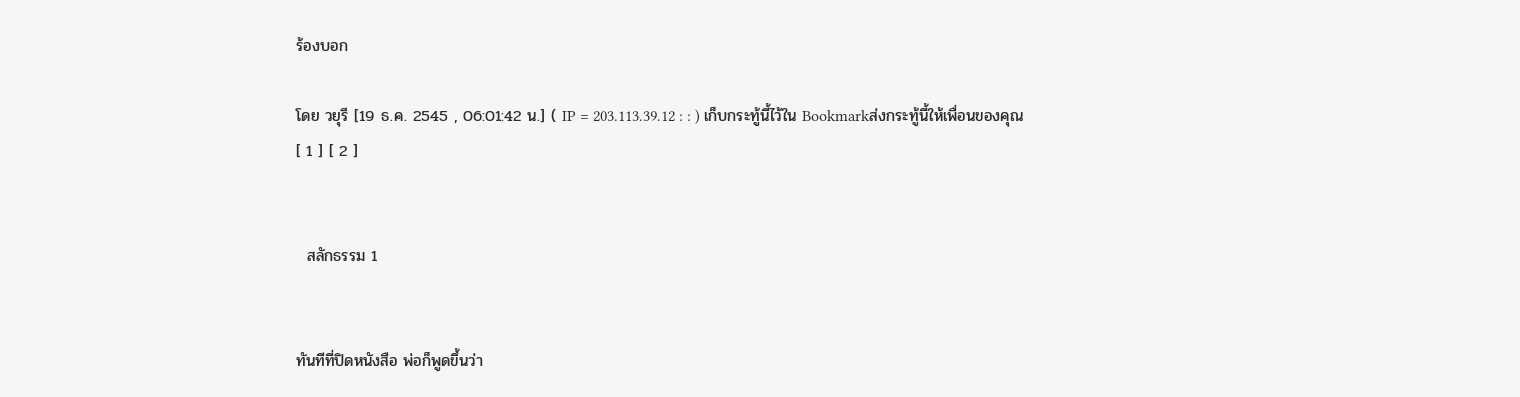ร้องบอก

โดย วยุรี [19 ธ.ค. 2545 , 06:01:42 น.] ( IP = 203.113.39.12 : : ) เก็บกระทู้นี้ไว้ใน Bookmarkส่งกระทู้นี้ให้เพื่อนของคุณ
[ 1 ] [ 2 ]


  สลักธรรม 1


ทันทีที่ปิดหนังสือ พ่อก็พูดขึ้นว่า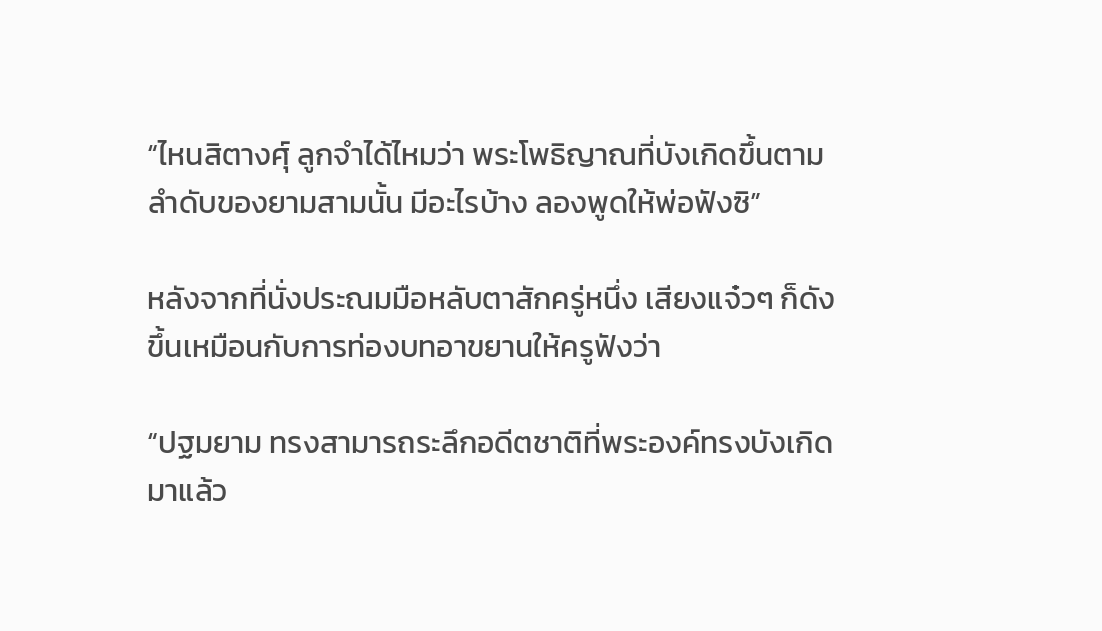“ไหนสิตางศุ์ ลูกจำได้ไหมว่า พระโพธิญาณที่บังเกิดขึ้นตามลำดับของยามสามนั้น มีอะไรบ้าง ลองพูดให้พ่อฟังซิ”

หลังจากที่นั่งประณมมือหลับตาสักครู่หนึ่ง เสียงแจ๋วๆ ก็ดังขึ้นเหมือนกับการท่องบทอาขยานให้ครูฟังว่า

“ปฐมยาม ทรงสามารถระลึกอดีตชาติที่พระองค์ทรงบังเกิดมาแล้ว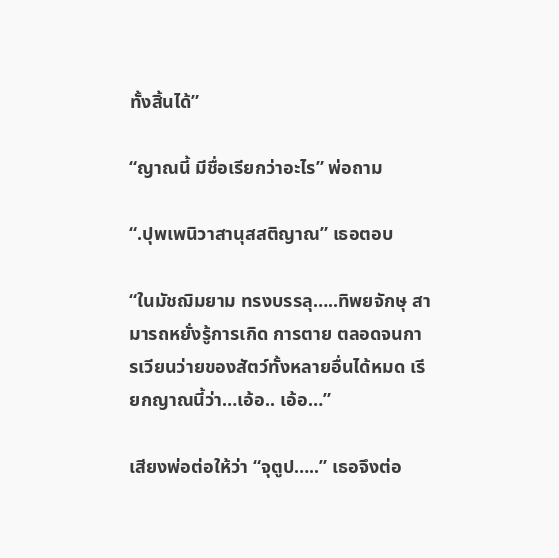ทั้งสิ้นได้”

“ญาณนี้ มีชื่อเรียกว่าอะไร” พ่อถาม

“.ปุพเพนิวาสานุสสติญาณ” เธอตอบ

“ในมัชฌิมยาม ทรงบรรลุ…..ทิพยจักษุ สามารถหยั่งรู้การเกิด การตาย ตลอดจนการเวียนว่ายของสัตว์ทั้งหลายอื่นได้หมด เรียกญาณนี้ว่า…เอ้อ.. เอ้อ…”

เสียงพ่อต่อให้ว่า “จุตูป…..” เธอจึงต่อ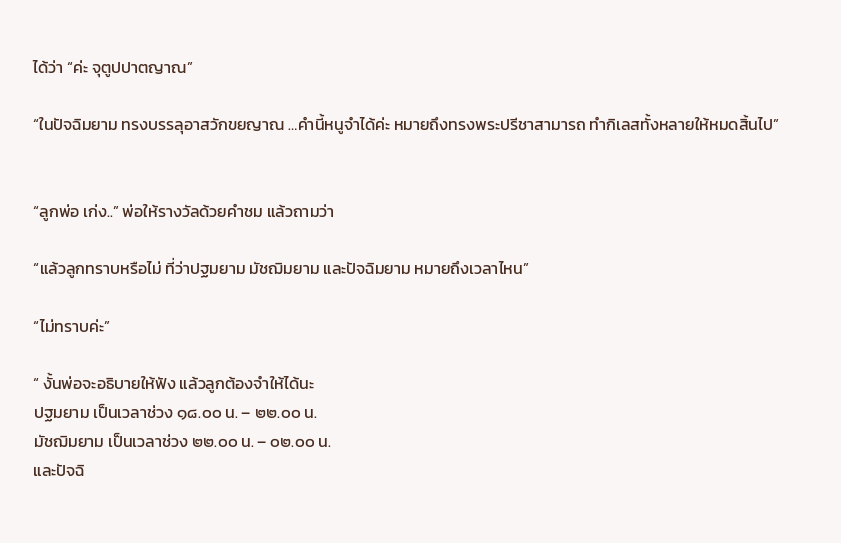ได้ว่า “ค่ะ จุตูปปาตญาณ”

“ในปัจฉิมยาม ทรงบรรลุอาสวักขยญาณ …คำนี้หนูจำได้ค่ะ หมายถึงทรงพระปรีชาสามารถ ทำกิเลสทั้งหลายให้หมดสิ้นไป”


“ลูกพ่อ เก่ง..” พ่อให้รางวัลด้วยคำชม แล้วถามว่า

“แล้วลูกทราบหรือไม่ ที่ว่าปฐมยาม มัชฌิมยาม และปัจฉิมยาม หมายถึงเวลาไหน”

“ไม่ทราบค่ะ”

“ งั้นพ่อจะอธิบายให้ฟัง แล้วลูกต้องจำให้ได้นะ
ปฐมยาม เป็นเวลาช่วง ๑๘.๐๐ น. – ๒๒.๐๐ น.
มัชฌิมยาม เป็นเวลาช่วง ๒๒.๐๐ น. – ๐๒.๐๐ น.
และปัจฉิ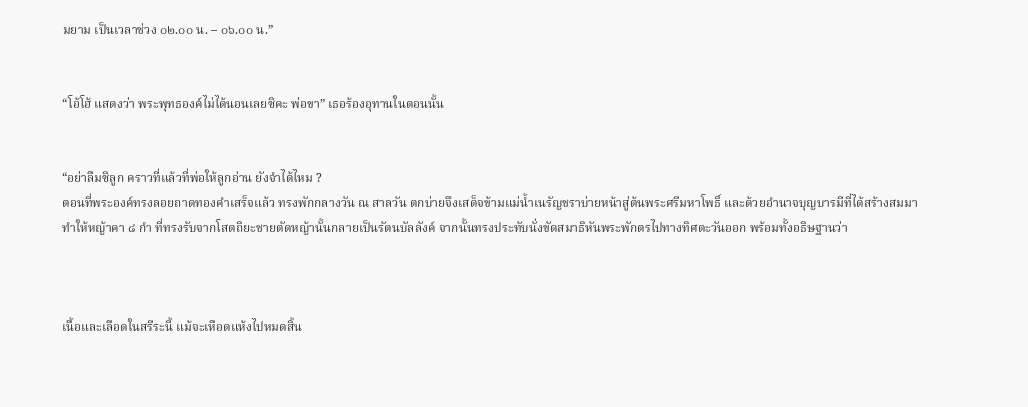มยาม เป็นเวลาช่วง ๐๒.๐๐ น. – ๐๖.๐๐ น.”


“โอ้โฮ้ แสดงว่า พระพุทธองค์ไม่ได้นอนเลยซิคะ พ่อขา” เธอร้องอุทานในตอนนั้น


“อย่าลืมซิลูก คราวที่แล้วที่พ่อให้ลูกอ่าน ยังจำได้ไหม ?
ตอนที่พระองค์ทรงลอยถาดทองคำเสร็จแล้ว ทรงพักกลางวัน ณ สาลวัน ตกบ่ายจึงเสด็จข้ามแม่น้ำเนรัญชราบ่ายหน้าสู่ต้นพระศรีมหาโพธิ์ และด้วยอำนาจบุญบารมีที่ได้สร้างสมมาทำให้หญ้าคา ๘ กำ ที่ทรงรับจากโสตถิยะชายตัดหญ้านั้นกลายเป็นรัตนบัลลังค์ จากนั้นทรงประทับนั่งขัดสมาธิหันพระพักตรไปทางทิศตะวันออก พร้อมทั้งอธิษฐานว่า



เนื้อและเลือดในสรีระนี้ แม้จะเหือดแห้งไปหมดสิ้น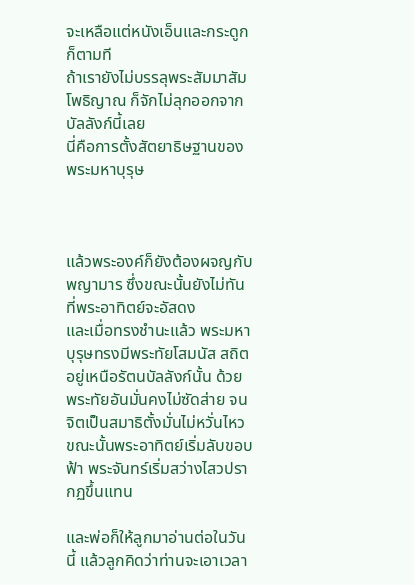จะเหลือแต่หนังเอ็นและกระดูกก็ตามที
ถ้าเรายังไม่บรรลุพระสัมมาสัมโพธิญาณ ก็จักไม่ลุกออกจากบัลลังก์นี้เลย
นี่คือการตั้งสัตยาธิษฐานของพระมหาบุรุษ



แล้วพระองค์ก็ยังต้องผจญกับพญามาร ซึ่งขณะนั้นยังไม่ทันที่พระอาทิตย์จะอัสดง
และเมื่อทรงชำนะแล้ว พระมหาบุรุษทรงมีพระทัยโสมนัส สถิตอยู่เหนือรัตนบัลลังก์นั้น ด้วยพระทัยอันมั่นคงไม่ซัดส่าย จนจิตเป็นสมาธิตั้งมั่นไม่หวั่นไหว ขณะนั้นพระอาทิตย์เริ่มลับขอบฟ้า พระจันทร์เริ่มสว่างไสวปรากฏขึ้นแทน

และพ่อก็ให้ลูกมาอ่านต่อในวันนี้ แล้วลูกคิดว่าท่านจะเอาเวลา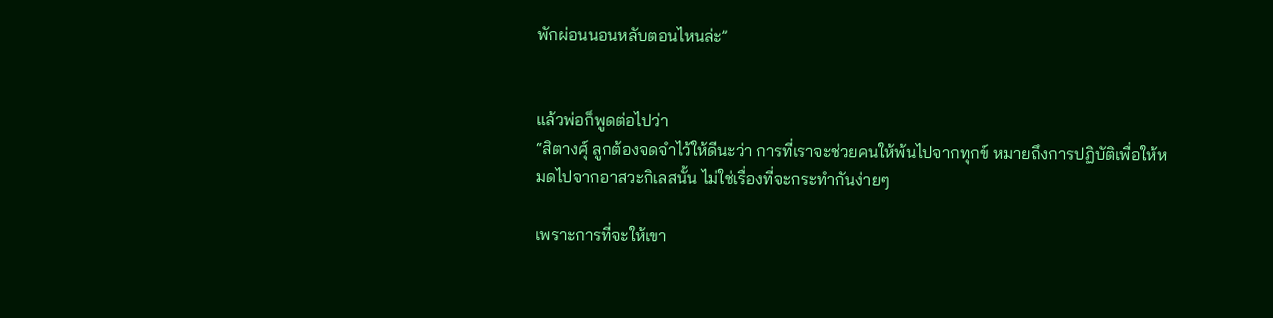พักผ่อนนอนหลับตอนไหนล่ะ”


แล้วพ่อก็พูดต่อไปว่า
“สิตางศุ์ ลูกต้องจดจำไว้ให้ดีนะว่า การที่เราจะช่วยคนให้พ้นไปจากทุกข์ หมายถึงการปฏิบัติเพื่อให้หมดไปจากอาสวะกิเลสนั้น ไม่ใช่เรื่องที่จะกระทำกันง่ายๆ

เพราะการที่จะให้เขา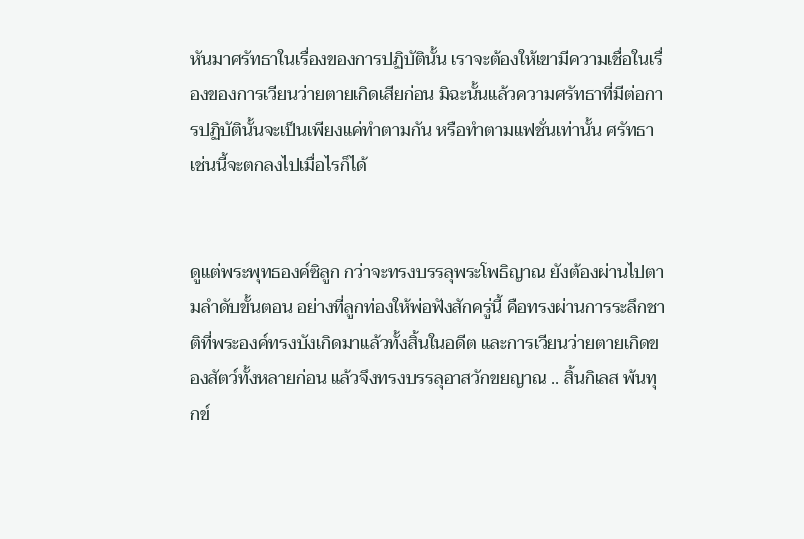หันมาศรัทธาในเรื่องของการปฏิบัตินั้น เราจะต้องให้เขามีความเชื่อในเรื่องของการเวียนว่ายตายเกิดเสียก่อน มิฉะนั้นแล้วความศรัทธาที่มีต่อการปฏิบัตินั้นจะเป็นเพียงแค่ทำตามกัน หรือทำตามแฟชั่นเท่านั้น ศรัทธาเช่นนี้จะตกลงไปเมื่อไรก็ได้


ดูแต่พระพุทธองค์ซิลูก กว่าจะทรงบรรลุพระโพธิญาณ ยังต้องผ่านไปตามลำดับขั้นตอน อย่างที่ลูกท่องให้พ่อฟังสักครู่นี้ คือทรงผ่านการระลึกชาติที่พระองค์ทรงบังเกิดมาแล้วทั้งสิ้นในอดีต และการเวียนว่ายตายเกิดของสัตว์ทั้งหลายก่อน แล้วจึงทรงบรรลุอาสวักขยญาณ .. สิ้นกิเลส พ้นทุกข์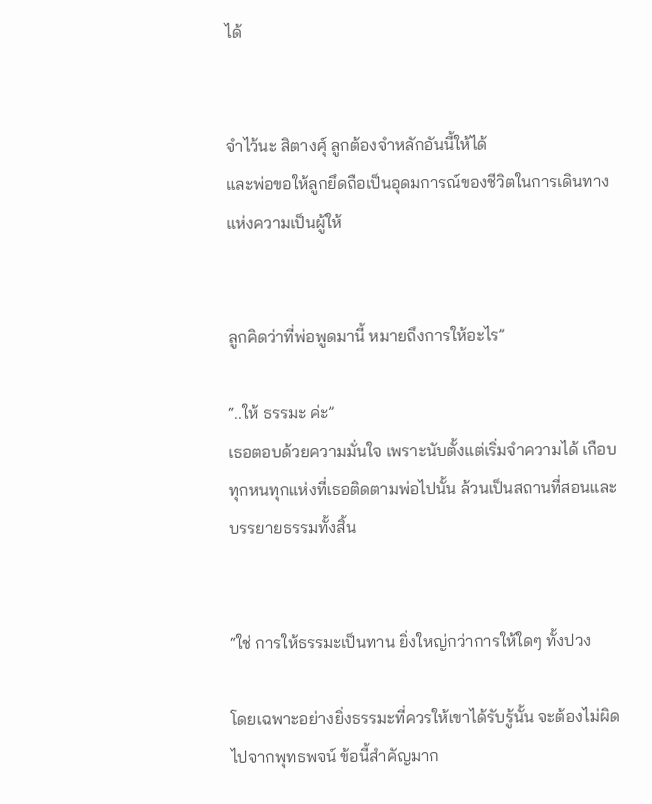ได้


จำไว้นะ สิตางศุ์ ลูกต้องจำหลักอันนี้ให้ได้
และพ่อขอให้ลูกยึดถือเป็นอุดมการณ์ของชีวิตในการเดินทางแห่งความเป็นผู้ให้


ลูกคิดว่าที่พ่อพูดมานี้ หมายถึงการให้อะไร”

“..ให้ ธรรมะ ค่ะ”
เธอตอบด้วยความมั่นใจ เพราะนับตั้งแต่เริ่มจำความได้ เกือบทุกหนทุกแห่งที่เธอติดตามพ่อไปนั้น ล้วนเป็นสถานที่สอนและบรรยายธรรมทั้งสิ้น


“ใช่ การให้ธรรมะเป็นทาน ยิ่งใหญ่กว่าการให้ใดๆ ทั้งปวง

โดยเฉพาะอย่างยิ่งธรรมะที่ควรให้เขาได้รับรู้นั้น จะต้องไม่ผิดไปจากพุทธพจน์ ข้อนี้สำคัญมาก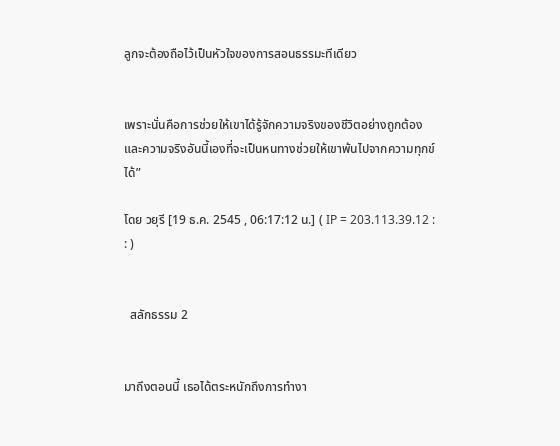ลูกจะต้องถือไว้เป็นหัวใจของการสอนธรรมะทีเดียว


เพราะนั่นคือการช่วยให้เขาได้รู้จักความจริงของชีวิตอย่างถูกต้อง และความจริงอันนี้เองที่จะเป็นหนทางช่วยให้เขาพ้นไปจากความทุกข์ได้”

โดย วยุรี [19 ธ.ค. 2545 , 06:17:12 น.] ( IP = 203.113.39.12 : : )


  สลักธรรม 2


มาถึงตอนนี้ เธอได้ตระหนักถึงการทำงา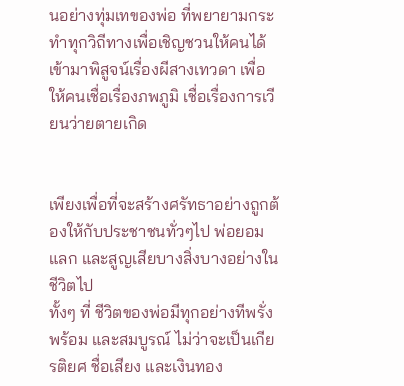นอย่างทุ่มเทของพ่อ ที่พยายามกระทำทุกวิถีทางเพื่อเชิญชวนให้คนได้เข้ามาพิสูจน์เรื่องผีสางเทวดา เพื่อให้คนเชื่อเรื่องภพภูมิ เชื่อเรื่องการเวียนว่ายตายเกิด


เพียงเพื่อที่จะสร้างศรัทธาอย่างถูกต้องให้กับประชาชนทั่วๆไป พ่อยอมแลก และสูญเสียบางสิ่งบางอย่างในชีวิตไป
ทั้งๆ ที่ ชีวิตของพ่อมีทุกอย่างทีพรั่งพร้อม และสมบูรณ์ ไม่ว่าจะเป็นเกียรติยศ ชื่อเสียง และเงินทอง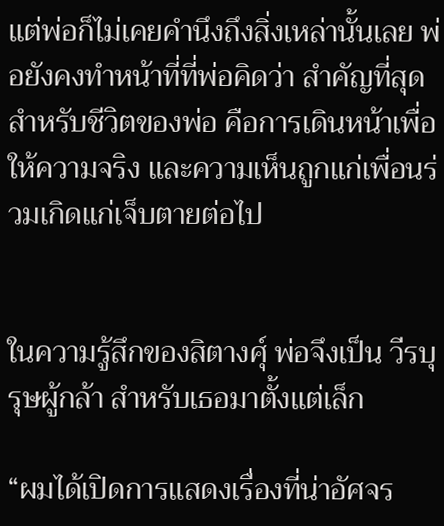แต่พ่อก็ไม่เคยคำนึงถึงสิ่งเหล่านั้นเลย พ่อยังคงทำหน้าที่ที่พ่อคิดว่า สำคัญที่สุดสำหรับชีวิตของพ่อ คือการเดินหน้าเพื่อให้ความจริง และความเห็นถูกแก่เพื่อนร่วมเกิดแก่เจ็บตายต่อไป


ในความรู้สึกของสิตางศุ์ พ่อจึงเป็น วีรบุรุษผู้กล้า สำหรับเธอมาตั้งแต่เล็ก

“ผมได้เปิดการแสดงเรื่องที่น่าอัศจร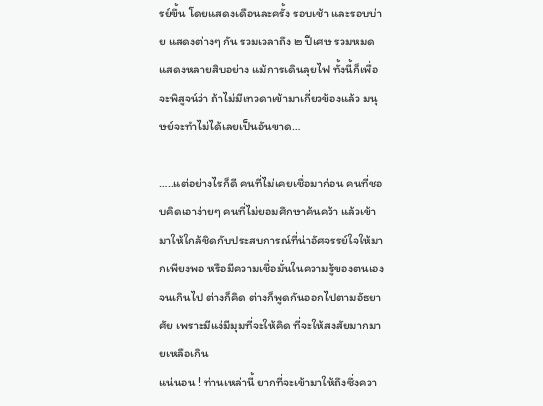รย์ขึ้น โดยแสดงเดือนละครั้ง รอบเช้า และรอบบ่าย แสดงต่างๆ กัน รวมเวลาถึง ๒ ปีเศษ รวมหมดแสดงหลายสิบอย่าง แม้การเดินลุยไฟ ทั้งนี้ก็เพื่อจะพิสูจน์ว่า ถ้าไม่มีเทวดาเข้ามาเกี่ยวข้องแล้ว มนุษย์จะทำไม่ได้เลยเป็นอันขาด…

…..แต่อย่างไรก็ดี คนที่ไม่เคยเชื่อมาก่อน คนที่ชอบคิดเอาง่ายๆ คนที่ไม่ยอมศึกษาค้นคว้า แล้วเข้ามาให้ใกล้ชิดกับประสบการณ์ที่น่าอัศจรรย์ใจให้มากเพียงพอ หรือมีความเชื่อมั่นในความรู้ของตนเองจนเกินไป ต่างก็คิด ต่างก็พูดกันออกไปตามอัธยาศัย เพราะมีแง่มีมุมที่จะให้คิด ที่จะให้สงสัยมากมายเหลือเกิน
แน่นอน ! ท่านเหล่านี้ ยากที่จะเข้ามาให้ถึงซึ่งควา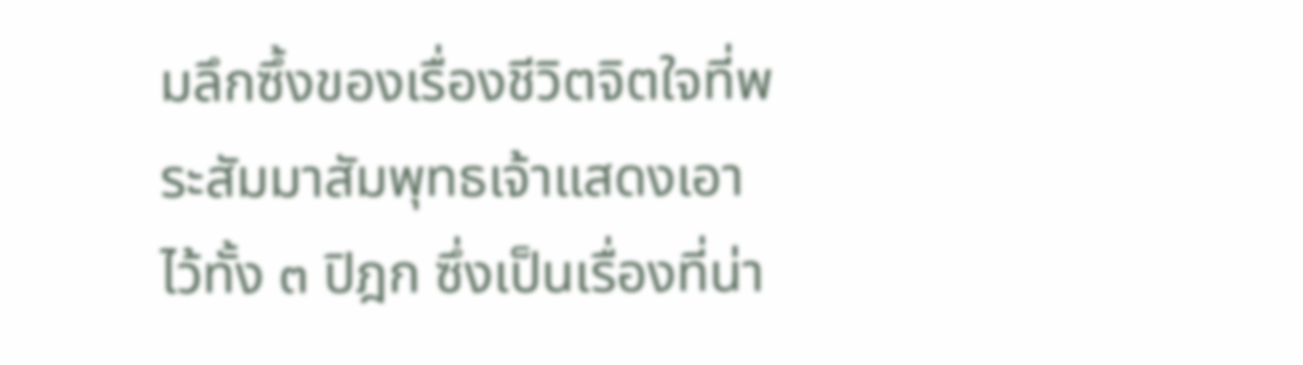มลึกซึ้งของเรื่องชีวิตจิตใจที่พระสัมมาสัมพุทธเจ้าแสดงเอาไว้ทั้ง ๓ ปิฎก ซึ่งเป็นเรื่องที่น่า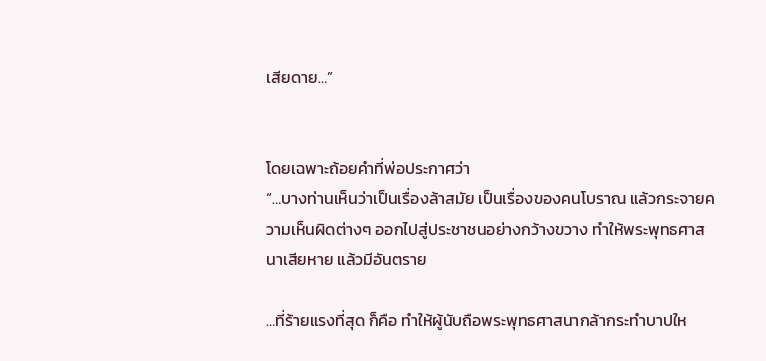เสียดาย…”


โดยเฉพาะถ้อยคำที่พ่อประกาศว่า
“…บางท่านเห็นว่าเป็นเรื่องล้าสมัย เป็นเรื่องของคนโบราณ แล้วกระจายความเห็นผิดต่างๆ ออกไปสู่ประชาชนอย่างกว้างขวาง ทำให้พระพุทธศาสนาเสียหาย แล้วมีอันตราย

…ที่ร้ายแรงที่สุด ก็คือ ทำให้ผู้นับถือพระพุทธศาสนากล้ากระทำบาปให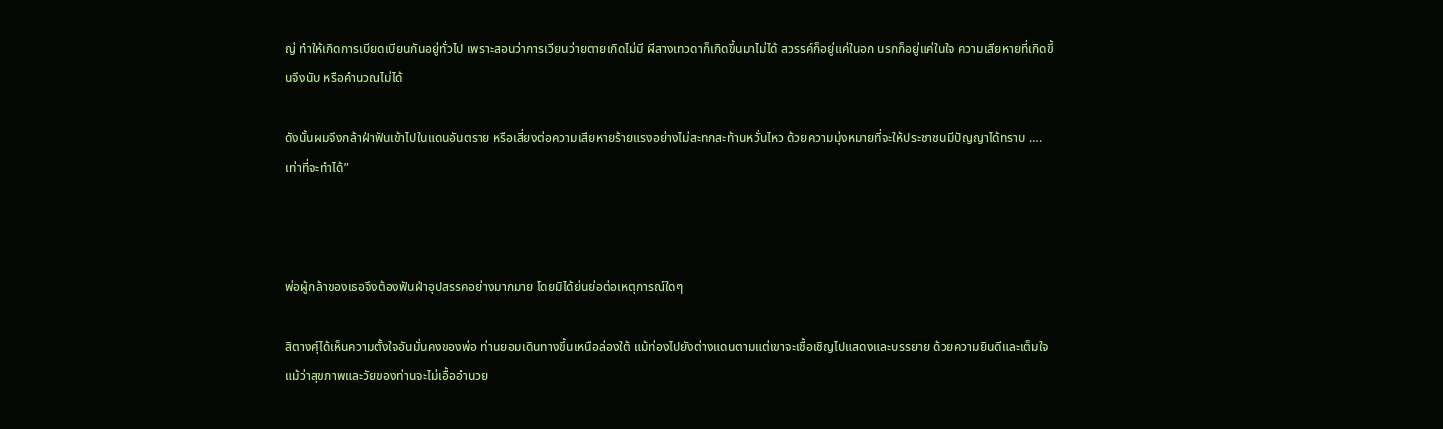ญ่ ทำให้เกิดการเบียดเบียนกันอยู่ทั่วไป เพราะสอนว่าการเวียนว่ายตายเกิดไม่มี ผีสางเทวดาก็เกิดขึ้นมาไม่ได้ สวรรค์ก็อยู่แค่ในอก นรกก็อยู่แค่ในใจ ความเสียหายที่เกิดขึ้นจึงนับ หรือคำนวณไม่ได้

ดังนั้นผมจึงกล้าฝ่าฟันเข้าไปในแดนอันตราย หรือเสี่ยงต่อความเสียหายร้ายแรงอย่างไม่สะทกสะท้านหวั่นไหว ด้วยความมุ่งหมายที่จะให้ประชาชนมีปัญญาได้ทราบ ….เท่าที่จะทำได้”



พ่อผู้กล้าของเธอจึงต้องฟันฝ่าอุปสรรคอย่างมากมาย โดยมิได้ย่นย่อต่อเหตุการณ์ใดๆ

สิตางศุ์ได้เห็นความตั้งใจอันมั่นคงของพ่อ ท่านยอมเดินทางขึ้นเหนือล่องใต้ แม้ท่องไปยังต่างแดนตามแต่เขาจะเชื้อเชิญไปแสดงและบรรยาย ด้วยความยินดีและเต็มใจ แม้ว่าสุขภาพและวัยของท่านจะไม่เอื้ออำนวย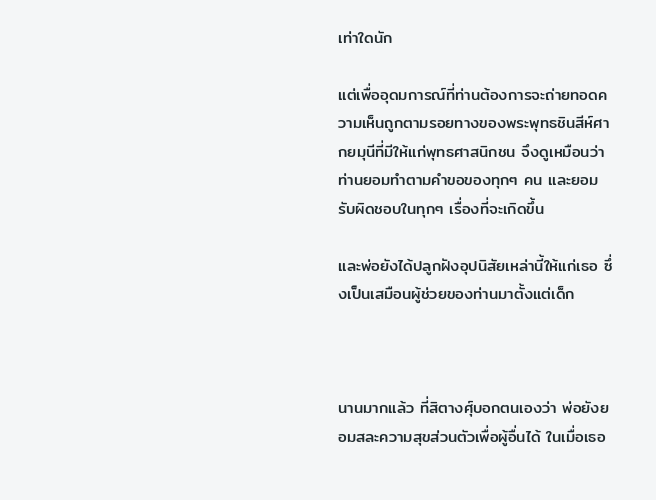เท่าใดนัก

แต่เพื่ออุดมการณ์ที่ท่านต้องการจะถ่ายทอดความเห็นถูกตามรอยทางของพระพุทธชินสีห์ศากยมุนีที่มีให้แก่พุทธศาสนิกชน จึงดูเหมือนว่าท่านยอมทำตามคำขอของทุกๆ คน และยอมรับผิดชอบในทุกๆ เรื่องที่จะเกิดขึ้น

และพ่อยังได้ปลูกฝังอุปนิสัยเหล่านี้ให้แก่เธอ ซึ่งเป็นเสมือนผู้ช่วยของท่านมาตั้งแต่เด็ก



นานมากแล้ว ที่สิตางศุ์บอกตนเองว่า พ่อยังยอมสละความสุขส่วนตัวเพื่อผู้อื่นได้ ในเมื่อเธอ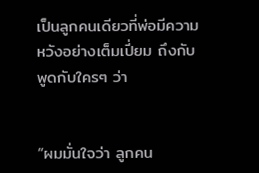เป็นลูกคนเดียวที่พ่อมีความหวังอย่างเต็มเปี่ยม ถึงกับพูดกับใครๆ ว่า


“ผมมั่นใจว่า ลูกคน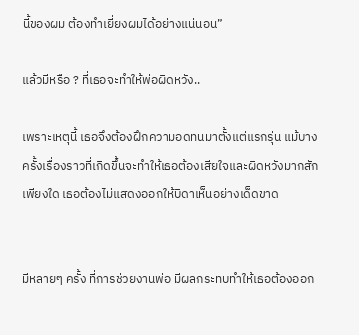นี้ของผม ต้องทำเยี่ยงผมได้อย่างแน่นอน”

แล้วมีหรือ ? ที่เธอจะทำให้พ่อผิดหวัง..

เพราะเหตุนี้ เธอจึงต้องฝึกความอดทนมาตั้งแต่แรกรุ่น แม้บางครั้งเรื่องราวที่เกิดขึ้นจะทำให้เธอต้องเสียใจและผิดหวังมากสักเพียงใด เธอต้องไม่แสดงออกให้บิดาเห็นอย่างเด็ดขาด


มีหลายๆ ครั้ง ที่การช่วยงานพ่อ มีผลกระทบทำให้เธอต้องออก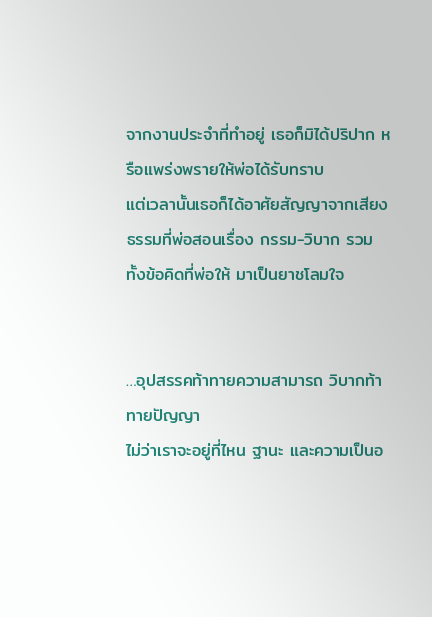จากงานประจำที่ทำอยู่ เธอก็มิได้ปริปาก หรือแพร่งพรายให้พ่อได้รับทราบ
แต่เวลานั้นเธอก็ได้อาศัยสัญญาจากเสียงธรรมที่พ่อสอนเรื่อง กรรม-วิบาก รวมทั้งข้อคิดที่พ่อให้ มาเป็นยาชโลมใจ


…อุปสรรคท้าทายความสามารถ วิบากท้าทายปัญญา
ไม่ว่าเราจะอยู่ที่ไหน ฐานะ และความเป็นอ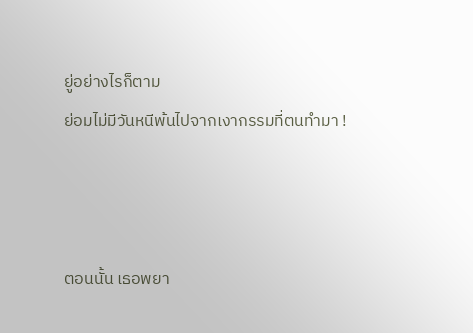ยู่อย่างไรก็ตาม
ย่อมไม่มีวันหนีพ้นไปจากเงากรรมที่ตนทำมา !



ตอนนั้น เธอพยา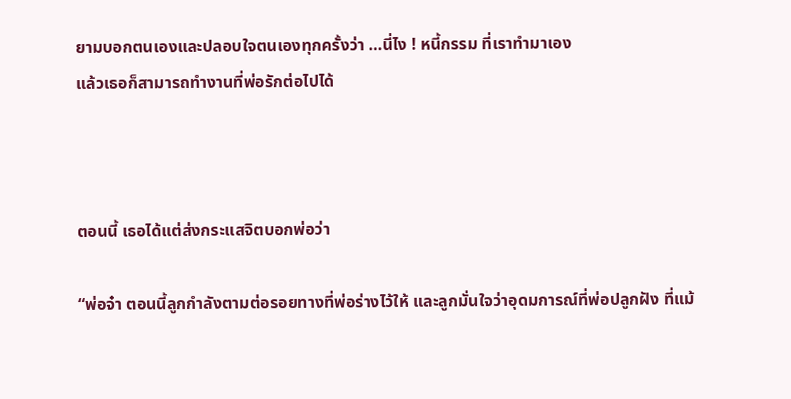ยามบอกตนเองและปลอบใจตนเองทุกครั้งว่า …นี่ไง ! หนี้กรรม ที่เราทำมาเอง
แล้วเธอก็สามารถทำงานที่พ่อรักต่อไปได้



ตอนนี้ เธอได้แต่ส่งกระแสจิตบอกพ่อว่า

“พ่อจ๋า ตอนนี้ลูกกำลังตามต่อรอยทางที่พ่อร่างไว้ให้ และลูกมั่นใจว่าอุดมการณ์ที่พ่อปลูกฝัง ที่แม้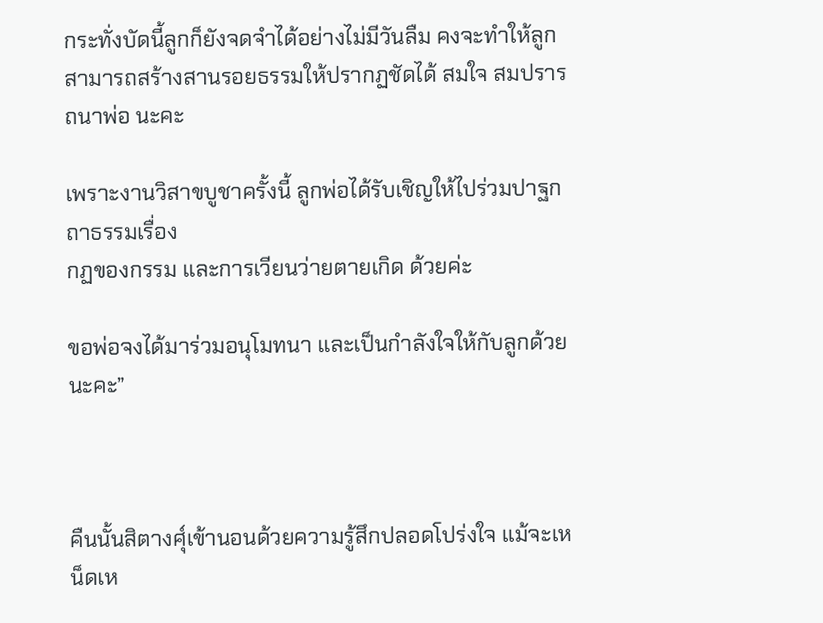กระทั่งบัดนี้ลูกก็ยังจดจำได้อย่างไม่มีวันลืม คงจะทำให้ลูกสามารถสร้างสานรอยธรรมให้ปรากฏชัดได้ สมใจ สมปรารถนาพ่อ นะคะ

เพราะงานวิสาขบูชาครั้งนี้ ลูกพ่อได้รับเชิญให้ไปร่วมปาฐกถาธรรมเรื่อง
กฏของกรรม และการเวียนว่ายตายเกิด ด้วยค่ะ

ขอพ่อจงได้มาร่วมอนุโมทนา และเป็นกำลังใจให้กับลูกด้วยนะคะ”



คืนนั้นสิตางศุ์เข้านอนด้วยความรู้สึกปลอดโปร่งใจ แม้จะเหน็ดเห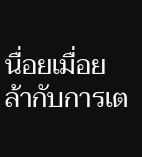นื่อยเมื่อยล้ากับการเต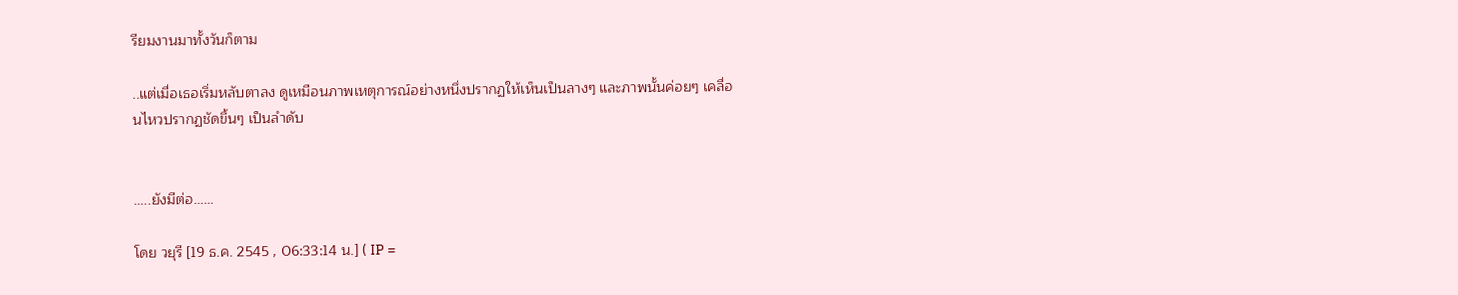รียมงานมาทั้งวันก็ตาม

..แต่เมื่อเธอเริ่มหลับตาลง ดูเหมือนภาพเหตุการณ์อย่างหนึ่งปรากฏให้เห็นเป็นลางๆ และภาพนั้นค่อยๆ เคลื่อนไหวปรากฏชัดขึ้นๆ เป็นลำดับ


…..ยังมีต่อ……

โดย วยุรี [19 ธ.ค. 2545 , 06:33:14 น.] ( IP =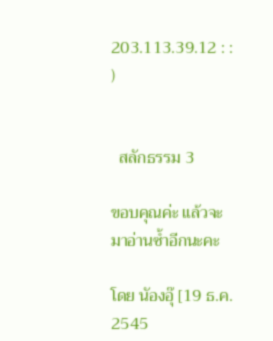203.113.39.12 : : )


  สลักธรรม 3

ขอบคุณค่ะ แล้วจะมาอ่านซ้ำอีกนะคะ

โดย นัองอุ๊ [19 ธ.ค. 2545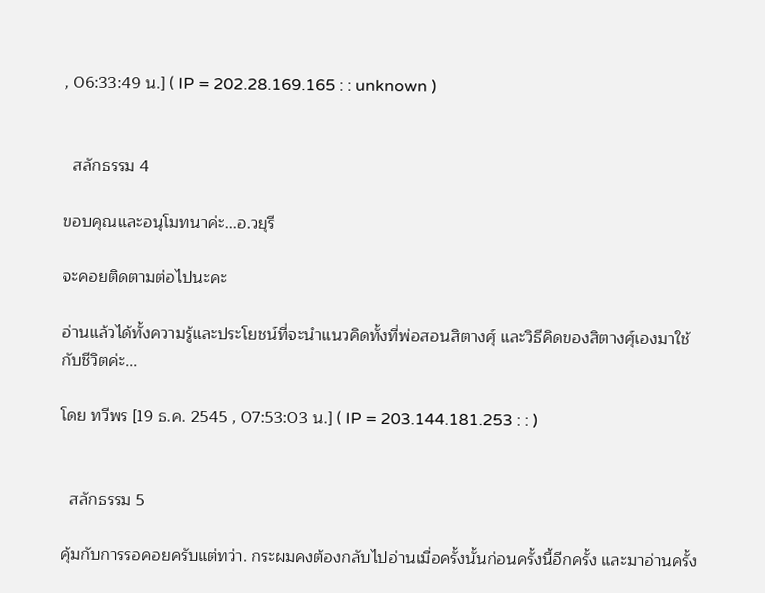, 06:33:49 น.] ( IP = 202.28.169.165 : : unknown )


  สลักธรรม 4

ขอบคุณและอนุโมทนาค่ะ...อ.วยุรี

จะคอยติดตามต่อไปนะคะ

อ่านแล้วได้ทั้งความรู้และประโยชน์ที่จะนำแนวคิดทั้งที่พ่อสอนสิตางศุ์ และวิธีคิดของสิตางศุ์เองมาใช้กับชีวิตค่ะ...

โดย ทวีพร [19 ธ.ค. 2545 , 07:53:03 น.] ( IP = 203.144.181.253 : : )


  สลักธรรม 5

คุ้มกับการรอคอยครับแต่ทว่า. กระผมคงต้องกลับไปอ่านเมื่อครั้งนั้นก่อนครั้งนี้อีกครั้ง และมาอ่านครั้ง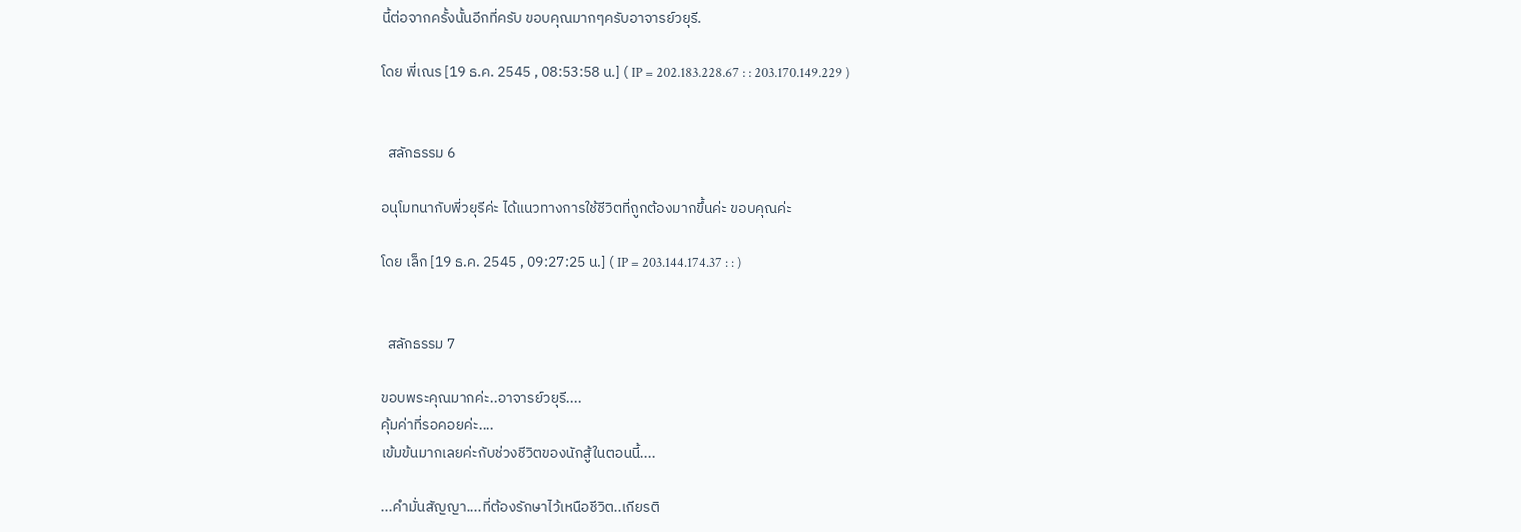นี้ต่อจากครั้งนั้นอีกที่ครับ ขอบคุณมากๆครับอาจารย์วยุรี.

โดย พี่เณร [19 ธ.ค. 2545 , 08:53:58 น.] ( IP = 202.183.228.67 : : 203.170.149.229 )


  สลักธรรม 6

อนุโมทนากับพี่วยุรีค่ะ ได้แนวทางการใช้ชีวิตที่ถูกต้องมากขึ้นค่ะ ขอบคุณค่ะ

โดย เล็ก [19 ธ.ค. 2545 , 09:27:25 น.] ( IP = 203.144.174.37 : : )


  สลักธรรม 7

ขอบพระคุณมากค่ะ..อาจารย์วยุรี....
คุ้มค่าที่รอคอยค่ะ....
เข้มข้นมากเลยค่ะกับช่วงชีวิตของนักสู้ในตอนนี้....

...คำมั่นสัญญา....ที่ต้องรักษาไว้เหนือชีวิต..เกียรติ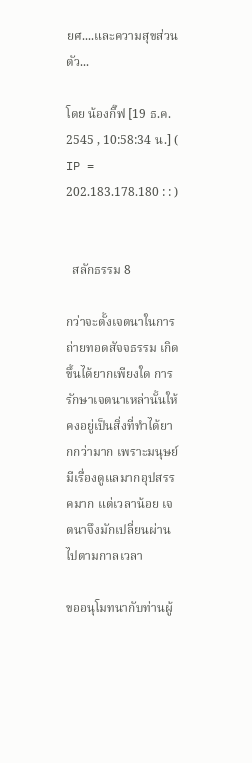ยศ....และความสุขส่วนตัว...

โดย น้องกิ๊ฟ [19 ธ.ค. 2545 , 10:58:34 น.] ( IP = 202.183.178.180 : : )


  สลักธรรม 8

กว่าจะตั้งเจตนาในการถ่ายทอดสัจจธรรม เกิดขึ้นได้ยากเพียงใด การรักษาเจตนาเหล่านั้นให้คงอยู่เป็นสิ่งที่ทำได้ยากกว่ามาก เพราะมนุษย์มีเรื่องดูแลมากอุปสรรคมาก แต่เวลาน้อย เจตนาจึงมักเปลี่ยนผ่านไปตามกาลเวลา

ขออนุโมทนากับท่านผู้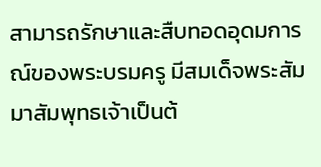สามารถรักษาและสืบทอดอุดมการณ์ของพระบรมครู มีสมเด็จพระสัมมาสัมพุทธเจ้าเป็นต้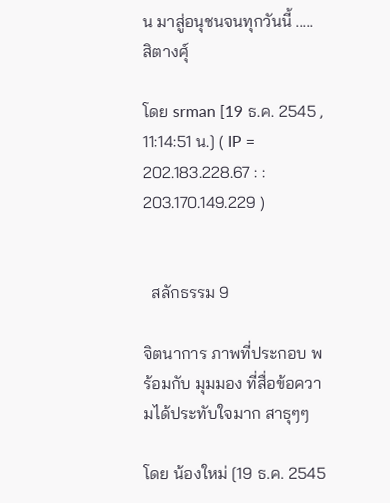น มาสู่อนุชนจนทุกวันนี้ ..... สิตางศุ์

โดย srman [19 ธ.ค. 2545 , 11:14:51 น.] ( IP = 202.183.228.67 : : 203.170.149.229 )


  สลักธรรม 9

จิตนาการ ภาพที่ประกอบ พร้อมกับ มุมมอง ที่สื่อข้อความได้ประทับใจมาก สาธุๆๆ

โดย น้องใหม่ [19 ธ.ค. 2545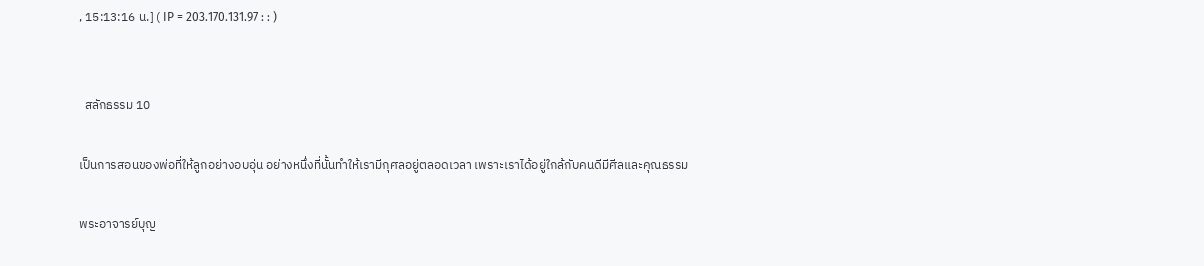, 15:13:16 น.] ( IP = 203.170.131.97 : : )


  สลักธรรม 10

เป็นการสอนของพ่อที่ให้ลูกอย่างอบอุ่น อย่างหนึ่งที่นั้นทำให้เรามีกุศลอยู่ตลอดเวลา เพราะเราได้อยู่ใกล้กับคนดีมีศีลและคุณธรรม

พระอาจารย์บุญ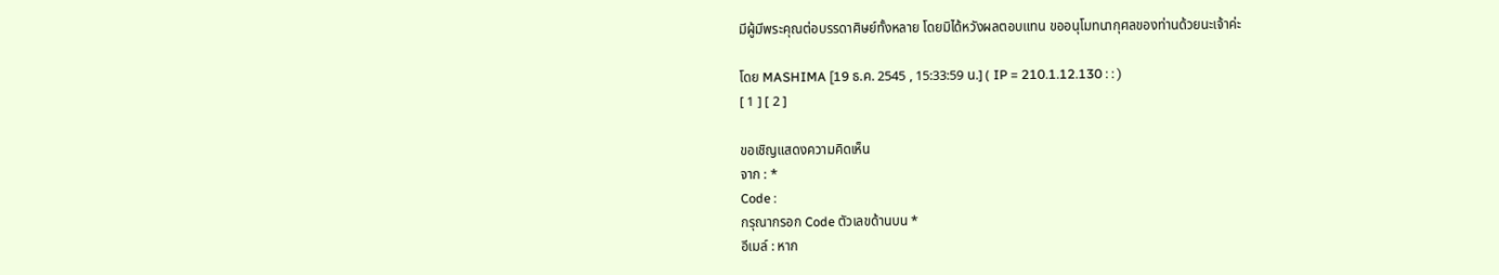มีผู้มีพระคุณต่อบรรดาศิษย์ทั้งหลาย โดยมิได้หวังผลตอบแทน ขออนุโมทนากุศลของท่านด้วยนะเจ้าค่ะ

โดย MASHIMA [19 ธ.ค. 2545 , 15:33:59 น.] ( IP = 210.1.12.130 : : )
[ 1 ] [ 2 ]

ขอเชิญแสดงความคิดเห็น
จาก : *
Code :
กรุณากรอก Code ตัวเลขด้านบน *
อีเมล์ : หาก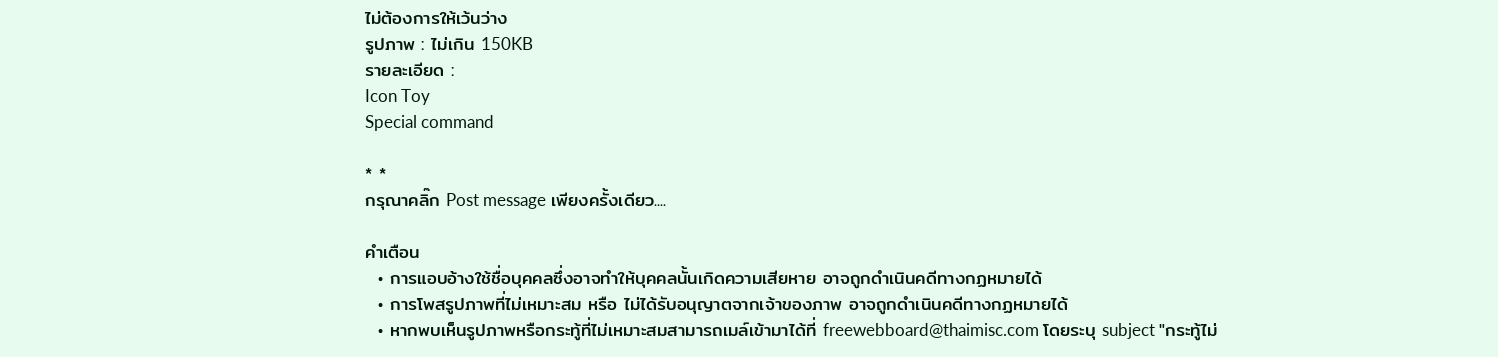ไม่ต้องการให้เว้นว่าง
รูปภาพ : ไม่เกิน 150KB
รายละเอียด :
Icon Toy
Special command

* *
กรุณาคลิ๊ก Post message เพียงครั้งเดียว....

คำเตือน
  • การแอบอ้างใช้ชื่อบุคคลซึ่งอาจทำให้บุคคลนั้นเกิดความเสียหาย อาจถูกดำเนินคดีทางกฏหมายได้
  • การโพสรูปภาพที่ไม่เหมาะสม หรือ ไม่ได้รับอนุญาตจากเจ้าของภาพ อาจถูกดำเนินคดีทางกฏหมายได้
  • หากพบเห็นรูปภาพหรือกระทู้ที่ไม่เหมาะสมสามารถเมล์เข้ามาได้ที่ freewebboard@thaimisc.com โดยระบุ subject "กระทู้ไม่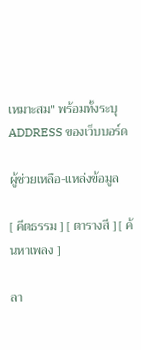เหมาะสม" พร้อมทั้งระบุ ADDRESS ของเว็บบอร์ด

ผู้ช่วยเหลือ-แหล่งข้อมูล

[ คีตธรรม ] [ ตารางสี ] [ ค้นหาเพลง ]

ลา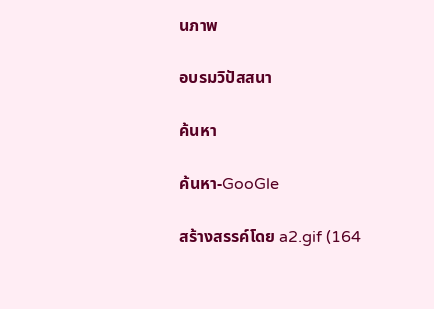นภาพ

อบรมวิปัสสนา

ค้นหา

ค้นหา-GooGle

สร้างสรรค์โดย a2.gif (164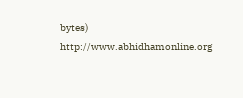bytes) http://www.abhidhamonline.org